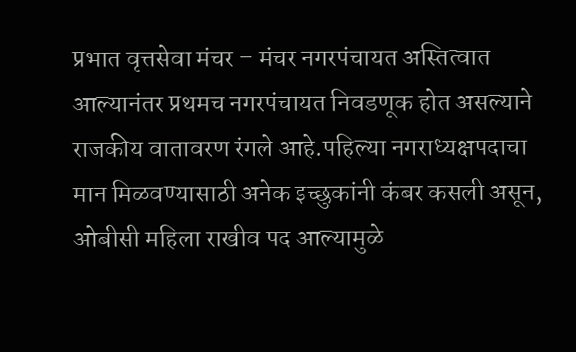प्रभात वृत्तसेवा मंचर – मंचर नगरपंचायत अस्तित्वात आल्यानंतर प्रथमच नगरपंचायत निवडणूक होत असल्याने राजकीय वातावरण रंगले आहे.पहिल्या नगराध्यक्षपदाचा मान मिळवण्यासाठी अनेक इच्छुकांनी कंबर कसली असून, ओबीसी महिला राखीव पद आल्यामुळे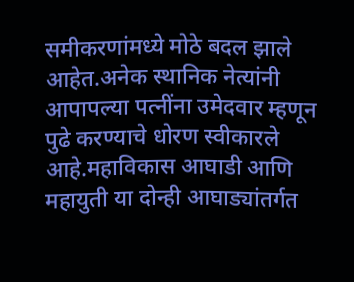समीकरणांमध्ये मोठे बदल झाले आहेत.अनेक स्थानिक नेत्यांनी आपापल्या पत्नींना उमेदवार म्हणून पुढे करण्याचे धोरण स्वीकारले आहे.महाविकास आघाडी आणि महायुती या दोन्ही आघाड्यांतर्गत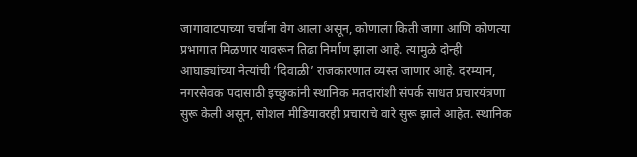जागावाटपाच्या चर्चांना वेग आला असून, कोणाला किती जागा आणि कोणत्या प्रभागात मिळणार यावरून तिढा निर्माण झाला आहे. त्यामुळे दोन्ही आघाड्यांच्या नेत्यांची ‘दिवाळी’ राजकारणात व्यस्त जाणार आहे. दरम्यान, नगरसेवक पदासाठी इच्छुकांनी स्थानिक मतदारांशी संपर्क साधत प्रचारयंत्रणा सुरू केली असून, सोशल मीडियावरही प्रचाराचे वारे सुरू झाले आहेत. स्थानिक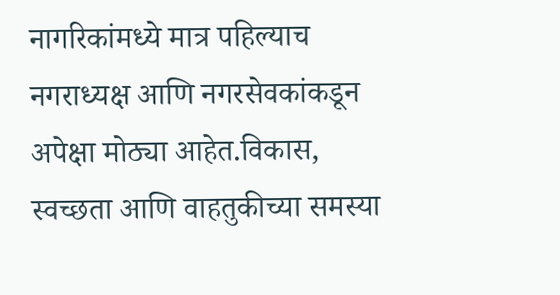नागरिकांमध्ये मात्र पहिल्याच नगराध्यक्ष आणि नगरसेवकांकडून अपेक्षा मोठ्या आहेत.विकास, स्वच्छता आणि वाहतुकीच्या समस्या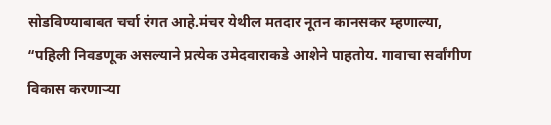सोडविण्याबाबत चर्चा रंगत आहे.मंचर येथील मतदार नूतन कानसकर म्हणाल्या, “पहिली निवडणूक असल्याने प्रत्येक उमेदवाराकडे आशेने पाहतोय. गावाचा सर्वांगीण विकास करणाऱ्या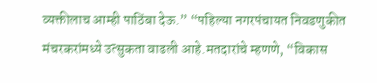व्यक्तीलाच आम्ही पाठिंबा देऊ.” “पहिल्या नगरपंचायत निवडणुकीत मंचरकरांमध्ये उत्सुकता वाढली आहे.मतदारांचे म्हणणे, “विकास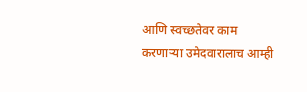आणि स्वच्छतेवर काम करणाऱ्या उमेदवारालाच आम्ही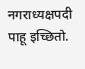नगराध्यक्षपदी पाहू इच्छितो.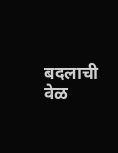बदलाची वेळ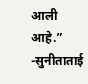आली आहे.” -सुनीताताई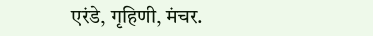एरंडे, गृहिणी, मंचर.